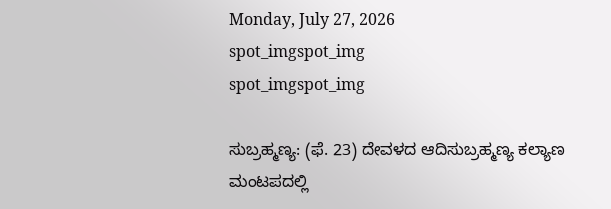Monday, July 27, 2026
spot_imgspot_img
spot_imgspot_img

ಸುಬ್ರಹ್ಮಣ್ಯ: (ಫೆ. 23) ದೇವಳದ ಆದಿಸುಬ್ರಹ್ಮಣ್ಯ ಕಲ್ಯಾಣ ಮಂಟಪದಲ್ಲಿ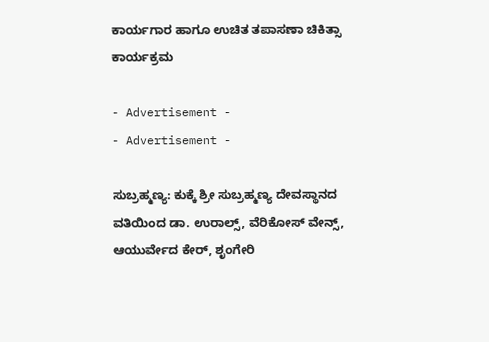ಕಾರ್ಯಗಾರ ಹಾಗೂ ಉಚಿತ ತಪಾಸಣಾ ಚಿಕಿತ್ಸಾ ಕಾರ್ಯಕ್ರಮ

- Advertisement -
- Advertisement -

ಸುಬ್ರಹ್ಮಣ್ಯ: ಕುಕ್ಕೆ ಶ್ರೀ ಸುಬ್ರಹ್ಮಣ್ಯ ದೇವಸ್ಥಾನದ ವತಿಯಿಂದ ಡಾ. ಉರಾಲ್ಸ್, ವೆರಿಕೋಸ್ ವೇನ್ಸ್, ಆಯುರ್ವೇದ ಕೇರ್, ಶೃಂಗೇರಿ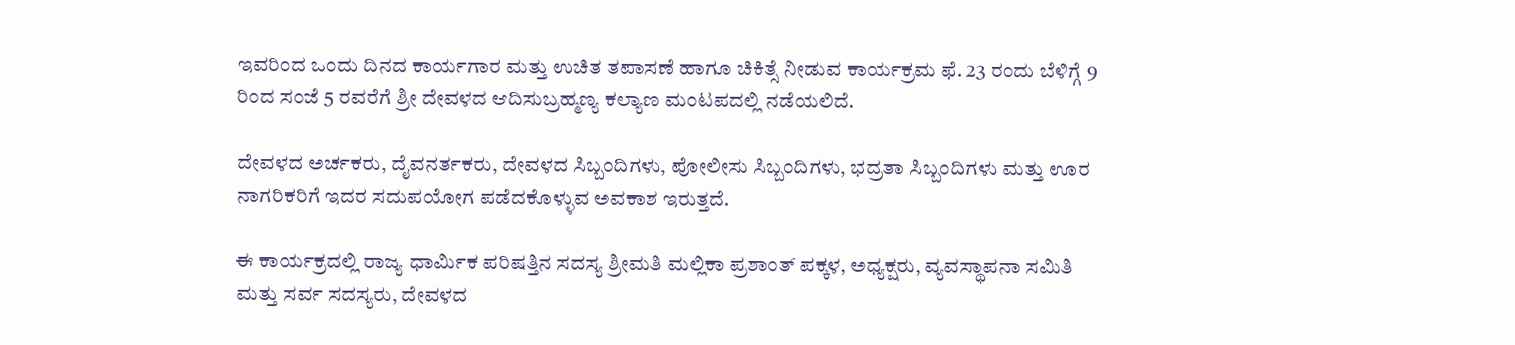ಇವರಿಂದ ಒಂದು ದಿನದ ಕಾರ್ಯಗಾರ ಮತ್ತು ಉಚಿತ ತಪಾಸಣೆ ಹಾಗೂ ಚಿಕಿತ್ಸೆ ನೀಡುವ ಕಾರ್ಯಕ್ರಮ ಫೆ. 23 ರಂದು ಬೆಳಿಗ್ಗೆ 9 ರಿಂದ ಸಂಜೆ 5 ರವರೆಗೆ ಶ್ರೀ ದೇವಳದ ಆದಿಸುಬ್ರಹ್ಮಣ್ಯ ಕಲ್ಯಾಣ ಮಂಟಪದಲ್ಲಿ ನಡೆಯಲಿದೆ.

ದೇವಳದ ಅರ್ಚಕರು, ದೈವನರ್ತಕರು, ದೇವಳದ ಸಿಬ್ಬಂದಿಗಳು, ಪೋಲೀಸು ಸಿಬ್ಬಂದಿಗಳು, ಭದ್ರತಾ ಸಿಬ್ಬಂದಿಗಳು ಮತ್ತು ಊರ ನಾಗರಿಕರಿಗೆ ಇದರ ಸದುಪಯೋಗ ಪಡೆದಕೊಳ್ಳುವ ಅವಕಾಶ ಇರುತ್ತದೆ.

ಈ ಕಾರ್ಯಕ್ರದಲ್ಲಿ ರಾಜ್ಯ ಧಾರ್ಮಿಕ ಪರಿಷತ್ತಿನ ಸದಸ್ಯ ಶ್ರೀಮತಿ ಮಲ್ಲಿಕಾ ಪ್ರಶಾಂತ್ ಪಕ್ಕಳ, ಅಧ್ಯಕ್ಷರು, ವ್ಯವಸ್ಥಾಪನಾ ಸಮಿತಿ ಮತ್ತು ಸರ್ವ ಸದಸ್ಯರು, ದೇವಳದ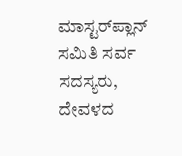ಮಾಸ್ಟರ್‌ಪ್ಲಾನ್ ಸಮಿತಿ ಸರ್ವ ಸದಸ್ಯರು, ದೇವಳದ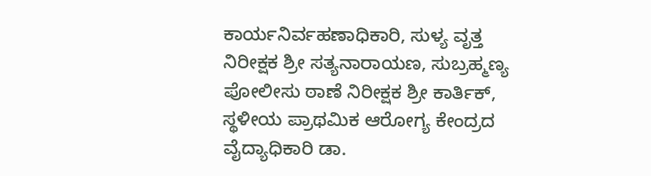ಕಾರ್ಯನಿರ್ವಹಣಾಧಿಕಾರಿ, ಸುಳ್ಯ ವೃತ್ತ ನಿರೀಕ್ಷಕ ಶ್ರೀ ಸತ್ಯನಾರಾಯಣ, ಸುಬ್ರಹ್ಮಣ್ಯ ಪೋಲೀಸು ಠಾಣೆ ನಿರೀಕ್ಷಕ ಶ್ರೀ ಕಾರ್ತಿಕ್, ಸ್ಥಳೀಯ ಪ್ರಾಥಮಿಕ ಆರೋಗ್ಯ ಕೇಂದ್ರದ ವೈದ್ಯಾಧಿಕಾರಿ ಡಾ.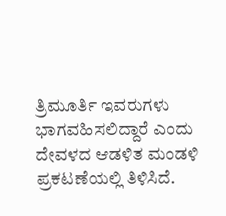ತ್ರಿಮೂರ್ತಿ ಇವರುಗಳು ಭಾಗವಹಿಸಲಿದ್ದಾರೆ ಎಂದು ದೇವಳದ ಆಡಳಿತ ಮಂಡಳಿ ಪ್ರಕಟಣೆಯಲ್ಲಿ ತಿಳಿಸಿದೆ.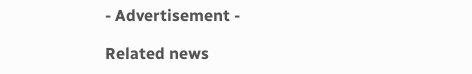- Advertisement -

Related news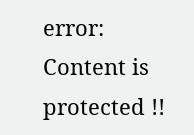error: Content is protected !!